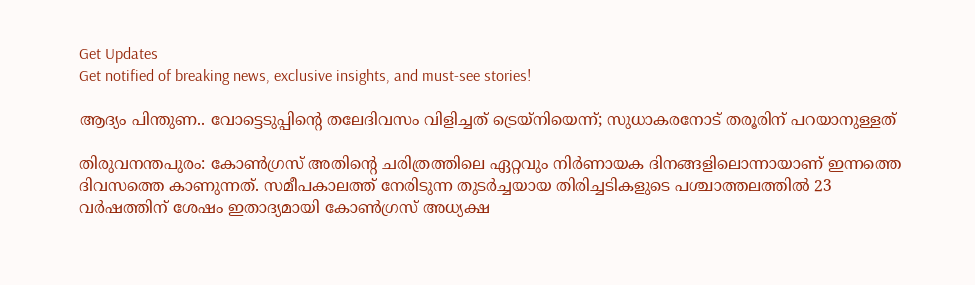Get Updates
Get notified of breaking news, exclusive insights, and must-see stories!

ആദ്യം പിന്തുണ.. വോട്ടെടുപ്പിന്റെ തലേദിവസം വിളിച്ചത് ട്രെയ്‌നിയെന്ന്; സുധാകരനോട് തരൂരിന് പറയാനുള്ളത്

തിരുവനന്തപുരം: കോണ്‍ഗ്രസ് അതിന്റെ ചരിത്രത്തിലെ ഏറ്റവും നിര്‍ണായക ദിനങ്ങളിലൊന്നായാണ് ഇന്നത്തെ ദിവസത്തെ കാണുന്നത്. സമീപകാലത്ത് നേരിടുന്ന തുടര്‍ച്ചയായ തിരിച്ചടികളുടെ പശ്ചാത്തലത്തില്‍ 23 വര്‍ഷത്തിന് ശേഷം ഇതാദ്യമായി കോണ്‍ഗ്രസ് അധ്യക്ഷ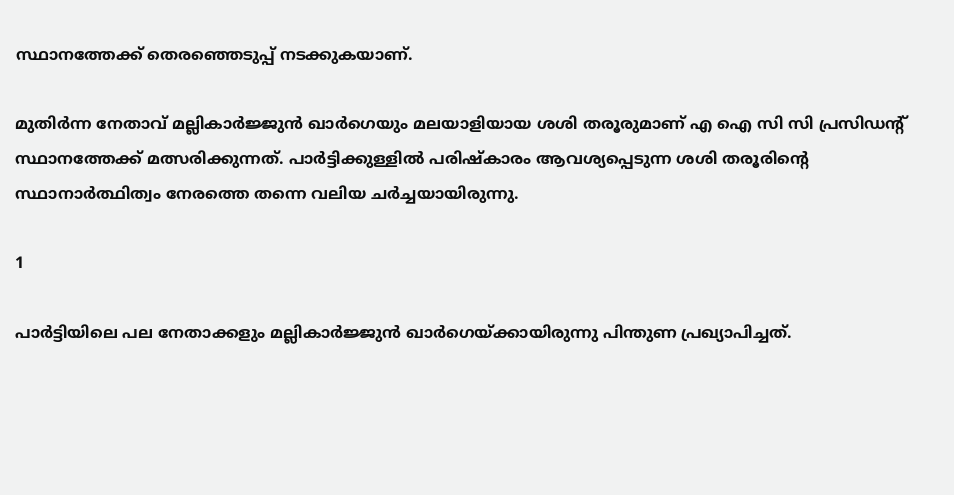സ്ഥാനത്തേക്ക് തെരഞ്ഞെടുപ്പ് നടക്കുകയാണ്.

മുതിര്‍ന്ന നേതാവ് മല്ലികാര്‍ജ്ജുന്‍ ഖാര്‍ഗെയും മലയാളിയായ ശശി തരൂരുമാണ് എ ഐ സി സി പ്രസിഡന്റ് സ്ഥാനത്തേക്ക് മത്സരിക്കുന്നത്. പാര്‍ട്ടിക്കുള്ളില്‍ പരിഷ്‌കാരം ആവശ്യപ്പെടുന്ന ശശി തരൂരിന്റെ സ്ഥാനാര്‍ത്ഥിത്വം നേരത്തെ തന്നെ വലിയ ചര്‍ച്ചയായിരുന്നു.

1

പാര്‍ട്ടിയിലെ പല നേതാക്കളും മല്ലികാര്‍ജ്ജുന്‍ ഖാര്‍ഗെയ്ക്കായിരുന്നു പിന്തുണ പ്രഖ്യാപിച്ചത്.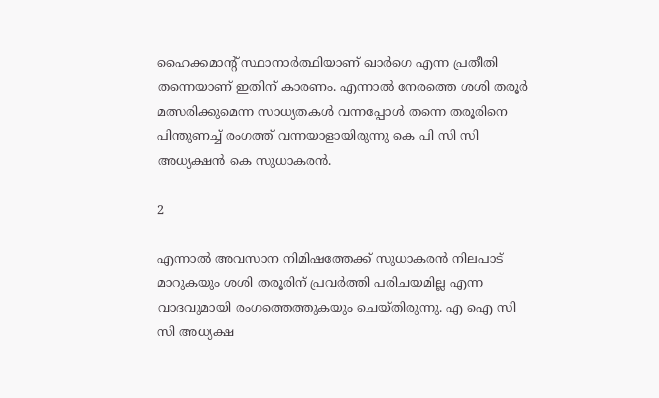ഹൈക്കമാന്റ് സ്ഥാനാര്‍ത്ഥിയാണ് ഖാര്‍ഗെ എന്ന പ്രതീതി തന്നെയാണ് ഇതിന് കാരണം. എന്നാല്‍ നേരത്തെ ശശി തരൂര്‍ മത്സരിക്കുമെന്ന സാധ്യതകള്‍ വന്നപ്പോള്‍ തന്നെ തരൂരിനെ പിന്തുണച്ച് രംഗത്ത് വന്നയാളായിരുന്നു കെ പി സി സി അധ്യക്ഷന്‍ കെ സുധാകരന്‍.

2

എന്നാല്‍ അവസാന നിമിഷത്തേക്ക് സുധാകരന്‍ നിലപാട് മാറുകയും ശശി തരൂരിന് പ്രവര്‍ത്തി പരിചയമില്ല എന്ന വാദവുമായി രംഗത്തെത്തുകയും ചെയ്തിരുന്നു. എ ഐ സി സി അധ്യക്ഷ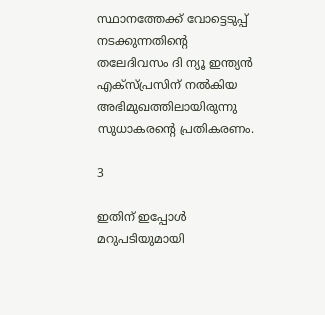സ്ഥാനത്തേക്ക് വോട്ടെടുപ്പ് നടക്കുന്നതിന്റെ തലേദിവസം ദി ന്യൂ ഇന്ത്യന്‍ എക്‌സ്പ്രസിന് നല്‍കിയ അഭിമുഖത്തിലായിരുന്നു സുധാകരന്റെ പ്രതികരണം.

3

ഇതിന് ഇപ്പോള്‍ മറുപടിയുമായി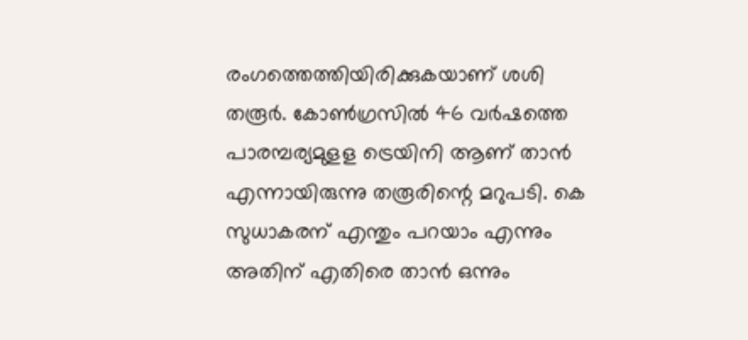രംഗത്തെത്തിയിരിക്കുകയാണ് ശശി തരൂര്‍. കോണ്‍ഗ്രസില്‍ 46 വര്‍ഷത്തെ പാരമ്പര്യമുളള ട്രെയിനി ആണ് താന്‍ എന്നായിരുന്നു തരൂരിന്റെ മറുപടി. കെ സുധാകരന് എന്തും പറയാം എന്നും അതിന് എതിരെ താന്‍ ഒന്നും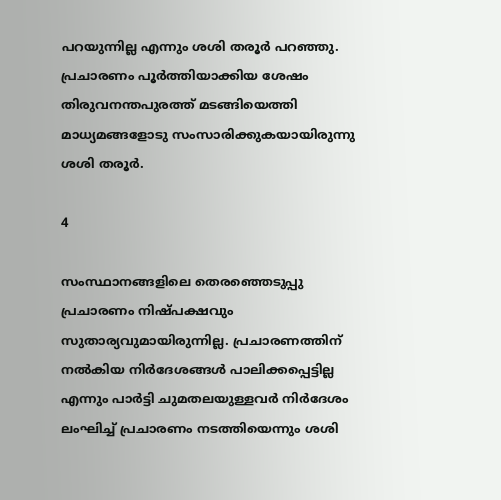പറയുന്നില്ല എന്നും ശശി തരൂര്‍ പറഞ്ഞു. പ്രചാരണം പൂര്‍ത്തിയാക്കിയ ശേഷം തിരുവനന്തപുരത്ത് മടങ്ങിയെത്തി മാധ്യമങ്ങളോടു സംസാരിക്കുകയായിരുന്നു ശശി തരൂര്‍.

4

സംസ്ഥാനങ്ങളിലെ തെരഞ്ഞെടുപ്പു പ്രചാരണം നിഷ്പക്ഷവും സുതാര്യവുമായിരുന്നില്ല. പ്രചാരണത്തിന് നല്‍കിയ നിര്‍ദേശങ്ങള്‍ പാലിക്കപ്പെട്ടില്ല എന്നും പാര്‍ട്ടി ചുമതലയുള്ളവര്‍ നിര്‍ദേശം ലംഘിച്ച് പ്രചാരണം നടത്തിയെന്നും ശശി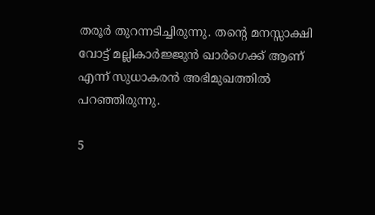തരൂര്‍ തുറന്നടിച്ചിരുന്നു. തന്റെ മനസ്സാക്ഷി വോട്ട് മല്ലികാര്‍ജ്ജുന്‍ ഖാര്‍ഗെക്ക് ആണ് എന്ന് സുധാകരന്‍ അഭിമുഖത്തില്‍ പറഞ്ഞിരുന്നു.

5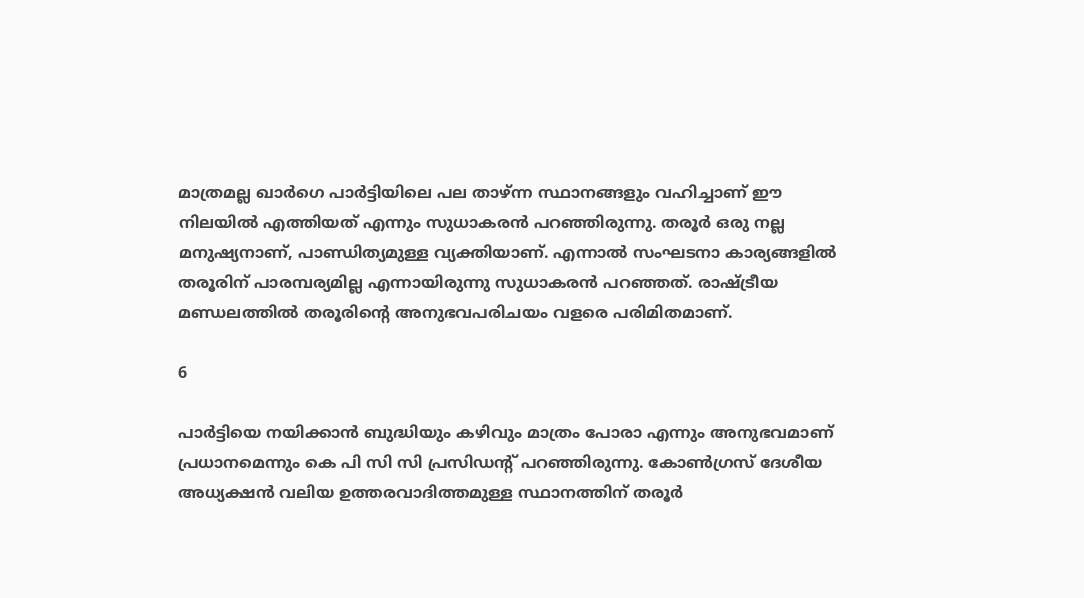മാത്രമല്ല ഖാര്‍ഗെ പാര്‍ട്ടിയിലെ പല താഴ്ന്ന സ്ഥാനങ്ങളും വഹിച്ചാണ് ഈ നിലയില്‍ എത്തിയത് എന്നും സുധാകരന്‍ പറഞ്ഞിരുന്നു. തരൂര്‍ ഒരു നല്ല മനുഷ്യനാണ്, പാണ്ഡിത്യമുള്ള വ്യക്തിയാണ്. എന്നാല്‍ സംഘടനാ കാര്യങ്ങളില്‍ തരൂരിന് പാരമ്പര്യമില്ല എന്നായിരുന്നു സുധാകരന്‍ പറഞ്ഞത്. രാഷ്ട്രീയ മണ്ഡലത്തില്‍ തരൂരിന്റെ അനുഭവപരിചയം വളരെ പരിമിതമാണ്.

6

പാര്‍ട്ടിയെ നയിക്കാന്‍ ബുദ്ധിയും കഴിവും മാത്രം പോരാ എന്നും അനുഭവമാണ് പ്രധാനമെന്നും കെ പി സി സി പ്രസിഡന്റ് പറഞ്ഞിരുന്നു. കോണ്‍ഗ്രസ് ദേശീയ അധ്യക്ഷന്‍ വലിയ ഉത്തരവാദിത്തമുള്ള സ്ഥാനത്തിന് തരൂര്‍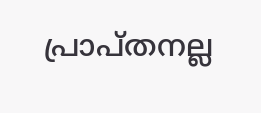പ്രാപ്തനല്ല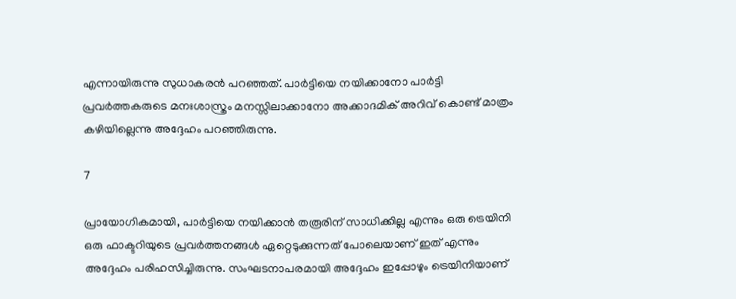എന്നായിരുന്നു സുധാകരന്‍ പറഞ്ഞത്. പാര്‍ട്ടിയെ നയിക്കാനോ പാര്‍ട്ടി പ്രവര്‍ത്തകരുടെ മനഃശാസ്ത്രം മനസ്സിലാക്കാനോ അക്കാദമിക് അറിവ് കൊണ്ട് മാത്രം കഴിയില്ലെന്നു അദ്ദേഹം പറഞ്ഞിരുന്നു.

7

പ്രായോഗികമായി, പാര്‍ട്ടിയെ നയിക്കാന്‍ തരൂരിന് സാധിക്കില്ല എന്നും ഒരു ട്രെയിനി ഒരു ഫാക്ടറിയുടെ പ്രവര്‍ത്തനങ്ങള്‍ ഏറ്റെടുക്കുന്നത് പോലെയാണ് ഇത് എന്നും അദ്ദേഹം പരിഹസിച്ചിരുന്നു. സംഘടനാപരമായി അദ്ദേഹം ഇപ്പോഴും ട്രെയിനിയാണ്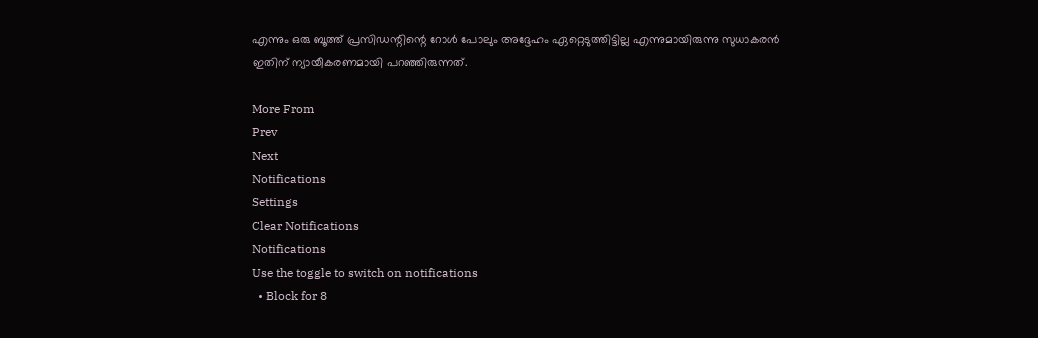എന്നും ഒരു ബൂത്ത് പ്രസിഡന്റിന്റെ റോള്‍ പോലും അദ്ദേഹം ഏറ്റെടുത്തിട്ടില്ല എന്നുമായിരുന്നു സുധാകരന്‍ ഇതിന് ന്യായീകരണമായി പറഞ്ഞിരുന്നത്.

More From
Prev
Next
Notifications
Settings
Clear Notifications
Notifications
Use the toggle to switch on notifications
  • Block for 8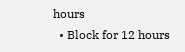hours
  • Block for 12 hours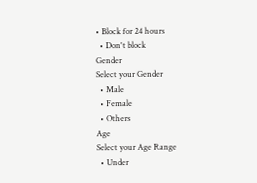• Block for 24 hours
  • Don't block
Gender
Select your Gender
  • Male
  • Female
  • Others
Age
Select your Age Range
  • Under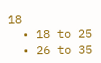18
  • 18 to 25
  • 26 to 35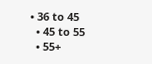• 36 to 45
  • 45 to 55
  • 55+